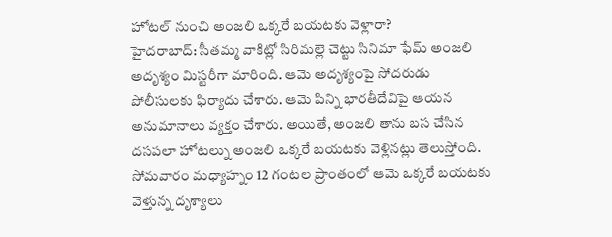హోటల్ నుంచి అంజలి ఒక్కరే బయటకు వెళ్లారా?
హైదరాబాద్: సీతమ్మ వాకిట్లో సిరిమల్లె చెట్టు సినిమా ఫేమ్ అంజలి అదృశ్యం మిస్టరీగా మారింది. ఆమె అదృశ్యంపై సోదరుడు పోలీసులకు ఫిర్యాదు చేశారు. ఆమె పిన్ని భారతీదేవిపై ఆయన అనుమానాలు వ్యక్తం చేశారు. అయితే, అంజలి తాను బస చేసిన దసపలా హోటల్ను అంజలి ఒక్కరే బయటకు వెళ్లినట్లు తెలుస్తోంది. సోమవారం మధ్యాహ్నం 12 గంటల ప్రాంతంలో ఆమె ఒక్కరే బయటకు వెళ్తున్న దృశ్యాలు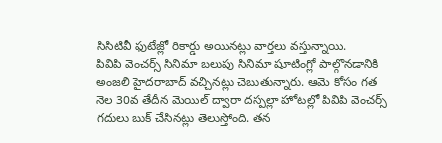సిసిటివీ ఫుటేజ్లో రికార్డు అయినట్లు వార్తలు వస్తున్నాయి.
పివిపి వెంచర్స్ సినిమా బలుపు సినిమా షూటింగ్లో పాల్గొనడానికి అంజలి హైదరాబాద్ వచ్చినట్లు చెబుతున్నారు. ఆమె కోసం గత నెల 30వ తేదీన మెయిల్ ద్వారా దస్పల్లా హోటల్లో పివిపి వెంచర్స్ గదులు బుక్ చేసినట్లు తెలుస్తోంది. తన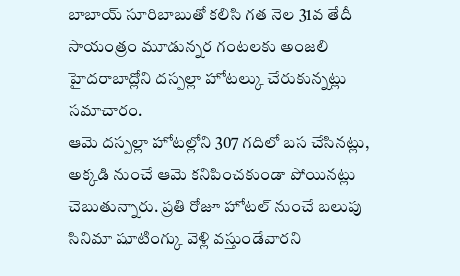బాబాయ్ సూరిబాబుతో కలిసి గత నెల 31వ తేదీ సాయంత్రం మూడున్నర గంటలకు అంజలి హైదరాబాద్లోని దస్పల్లా హోటల్కు చేరుకున్నట్లు సమాచారం.
ఆమె దస్పల్లా హోటల్లోని 307 గదిలో బస చేసినట్లు, అక్కడి నుంచే ఆమె కనిపించకుండా పోయినట్లు చెబుతున్నారు. ప్రతి రోజూ హోటల్ నుంచే బలుపు సినిమా షూటింగ్కు వెళ్లి వస్తుండేవారని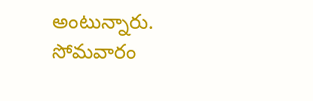అంటున్నారు. సోమవారం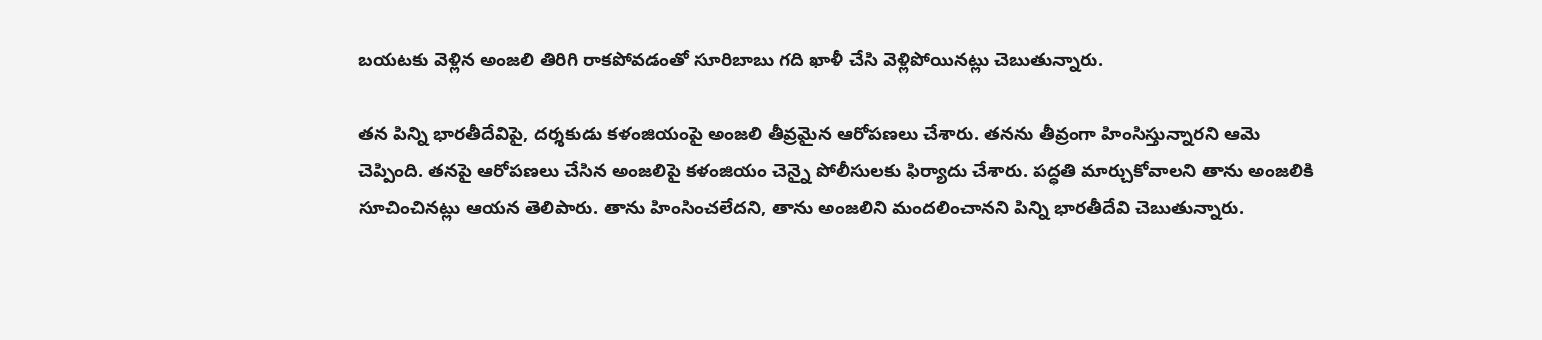బయటకు వెళ్లిన అంజలి తిరిగి రాకపోవడంతో సూరిబాబు గది ఖాళీ చేసి వెళ్లిపోయినట్లు చెబుతున్నారు.

తన పిన్ని భారతీదేవిపై, దర్శకుడు కళంజియంపై అంజలి తీవ్రమైన ఆరోపణలు చేశారు. తనను తీవ్రంగా హింసిస్తున్నారని ఆమె చెప్పింది. తనపై ఆరోపణలు చేసిన అంజలిపై కళంజియం చెన్నై పోలీసులకు ఫిర్యాదు చేశారు. పద్ధతి మార్చుకోవాలని తాను అంజలికి సూచించినట్లు ఆయన తెలిపారు. తాను హింసించలేదని, తాను అంజలిని మందలించానని పిన్ని భారతీదేవి చెబుతున్నారు.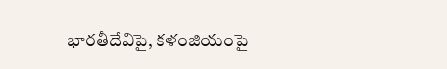భారతీదేవిపై, కళంజియంపై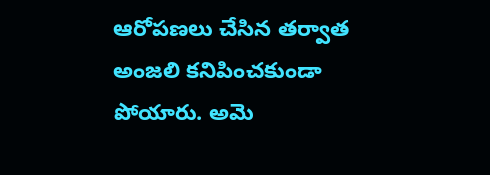ఆరోపణలు చేసిన తర్వాత అంజలి కనిపించకుండా పోయారు. అమె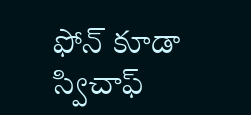ఫోన్ కూడా స్విచాఫ్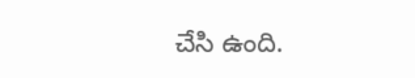చేసి ఉంది.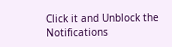Click it and Unblock the Notifications